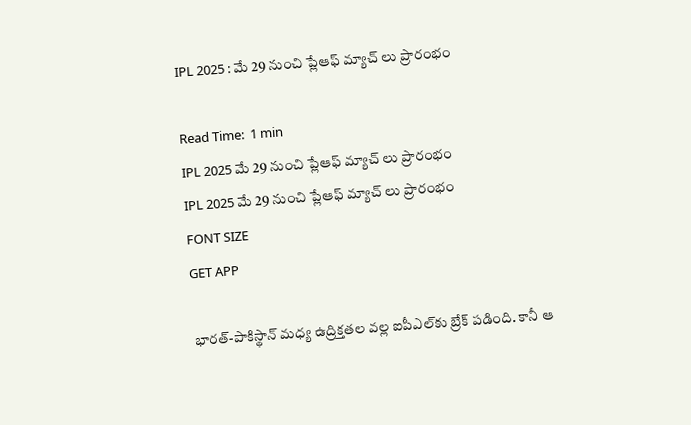IPL 2025 : మే 29 నుంచి ప్లేఆఫ్‌ మ్యాచ్ లు ప్రారంభం

Read Time:  1 min
IPL 2025 మే 29 నుంచి ప్లేఆఫ్‌ మ్యాచ్ లు ప్రారంభం
IPL 2025 మే 29 నుంచి ప్లేఆఫ్‌ మ్యాచ్ లు ప్రారంభం
FONT SIZE
GET APP

భారత్‌-పాకిస్థాన్ మధ్య ఉద్రిక్తతల వల్ల ఐపీఎల్‌కు బ్రేక్ పడింది. కానీ ఆ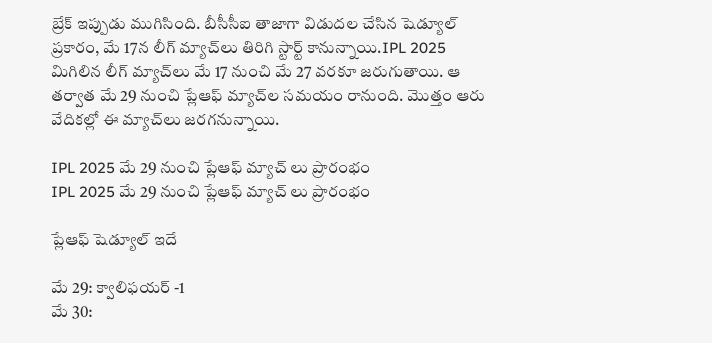బ్రేక్ ఇప్పుడు ముగిసింది. బీసీసీఐ తాజాగా విడుదల చేసిన షెడ్యూల్ ప్రకారం, మే 17న లీగ్ మ్యాచ్‌లు తిరిగి స్టార్ట్ కానున్నాయి.IPL 2025 మిగిలిన లీగ్ మ్యాచ్‌లు మే 17 నుంచి మే 27 వరకూ జరుగుతాయి. ఆ తర్వాత మే 29 నుంచి ప్లేఆఫ్ మ్యాచ్‌ల సమయం రానుంది. మొత్తం ఆరు వేదికల్లో ఈ మ్యాచ్‌లు జరగనున్నాయి.

IPL 2025 మే 29 నుంచి ప్లేఆఫ్‌ మ్యాచ్ లు ప్రారంభం
IPL 2025 మే 29 నుంచి ప్లేఆఫ్‌ మ్యాచ్ లు ప్రారంభం

ప్లేఆఫ్ షెడ్యూల్ ఇదే

మే 29: క్వాలిఫయర్ -1
మే 30: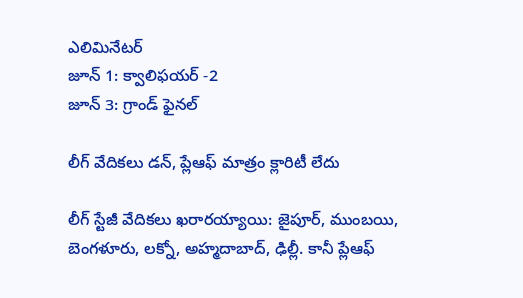ఎలిమినేటర్
జూన్ 1: క్వాలిఫయర్ -2
జూన్ 3: గ్రాండ్ ఫైనల్

లీగ్ వేదికలు డన్, ప్లేఆఫ్ మాత్రం క్లారిటీ లేదు

లీగ్ స్టేజీ వేదికలు ఖరారయ్యాయి: జైపూర్, ముంబయి, బెంగళూరు, లక్నో, అహ్మదాబాద్, ఢిల్లీ. కానీ ప్లేఆఫ్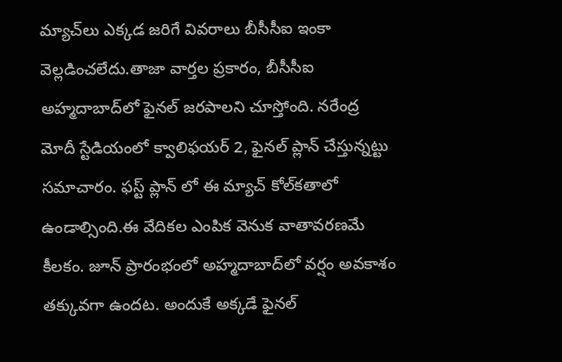మ్యాచ్‌లు ఎక్కడ జరిగే వివరాలు బీసీసీఐ ఇంకా వెల్లడించలేదు.తాజా వార్తల ప్రకారం, బీసీసీఐ అహ్మదాబాద్‌లో ఫైనల్ జరపాలని చూస్తోంది. నరేంద్ర మోదీ స్టేడియంలో క్వాలిఫయర్ 2, ఫైనల్ ప్లాన్ చేస్తున్నట్టు సమాచారం. ఫస్ట్ ప్లాన్ లో ఈ మ్యాచ్ కోల్‌కతాలో ఉండాల్సింది.ఈ వేదికల ఎంపిక వెనుక వాతావరణమే కీలకం. జూన్‌ ప్రారంభంలో అహ్మదాబాద్‌లో వర్షం అవకాశం తక్కువగా ఉందట. అందుకే అక్కడే ఫైనల్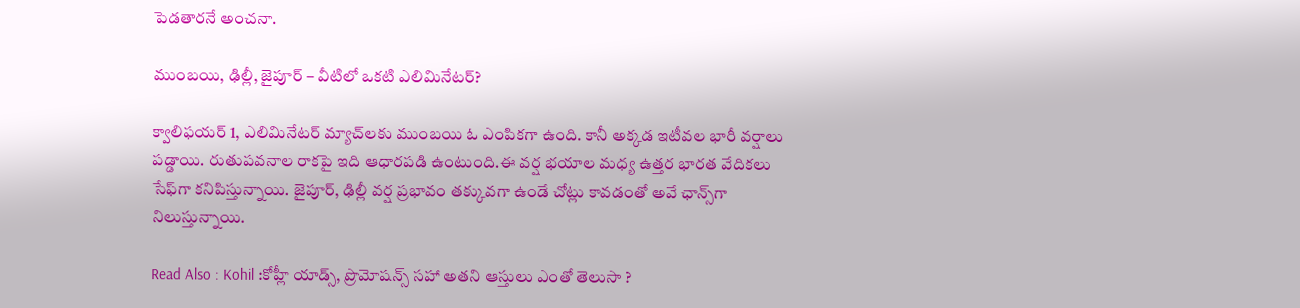పెడతారనే అంచనా.

ముంబయి, ఢిల్లీ, జైపూర్ – వీటిలో ఒకటి ఎలిమినేటర్?

క్వాలిఫయర్ 1, ఎలిమినేటర్ మ్యాచ్‌లకు ముంబయి ఓ ఎంపికగా ఉంది. కానీ అక్కడ ఇటీవల భారీ వర్షాలు పడ్డాయి. రుతుపవనాల రాకపై ఇది ఆధారపడి ఉంటుంది.ఈ వర్ష భయాల మధ్య ఉత్తర భారత వేదికలు సేఫ్‌గా కనిపిస్తున్నాయి. జైపూర్, ఢిల్లీ వర్ష ప్రభావం తక్కువగా ఉండే చోట్లు కావడంతో అవే ఛాన్స్‌గా నిలుస్తున్నాయి.

Read Also : Kohil :కోహ్లీ యాడ్స్, ప్రొమోషన్స్ సహా అతని ఆస్తులు ఎంతో తెలుసా ?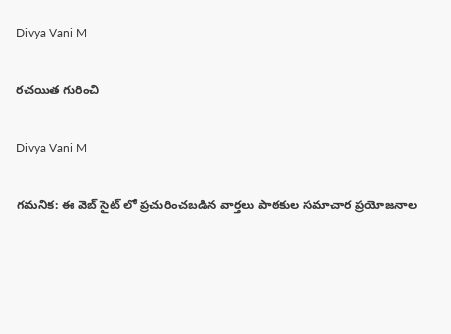Divya Vani M

రచయిత గురించి

Divya Vani M

గమనిక: ఈ వెబ్ సైట్ లో ప్రచురించబడిన వార్తలు పాఠకుల సమాచార ప్రయోజనాల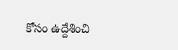కోసం ఉద్దేశించి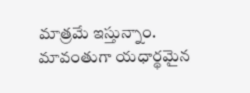మాత్రమే ఇస్తున్నాం. మావంతుగా యధార్థమైన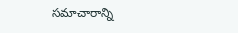సమాచారాన్ని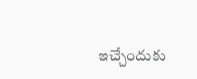ఇచ్చేందుకు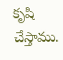కృషి చేస్తాము.